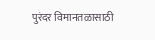पुरंदर विमानतळासाठी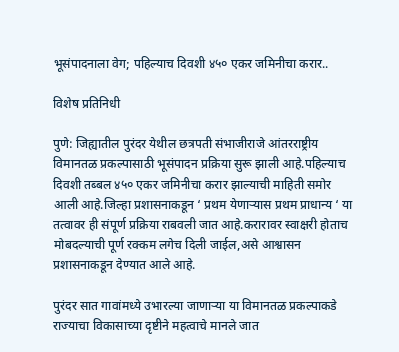भूसंपादनाला वेग; पहिल्याच दिवशी ४५० एकर जमिनीचा करार..

विशेष प्रतिनिधी

पुणे: जिह्यातील पुरंदर येथील छत्रपती संभाजीराजे आंतरराष्ट्रीय विमानतळ प्रकल्पासाठी भूसंपादन प्रक्रिया सुरू झाली आहे.पहिल्याच दिवशी तब्बल ४५० एकर जमिनीचा करार झाल्याची माहिती समोर आली आहे.जिल्हा प्रशासनाकडून ‘ प्रथम येणाऱ्यास प्रथम प्राधान्य ‘ या तत्वावर ही संपूर्ण प्रक्रिया राबवली जात आहे.करारावर स्वाक्षरी होताच मोबदल्याची पूर्ण रक्कम लगेच दिली जाईल,असे आश्वासन प्रशासनाकडून देण्यात आले आहे.

पुरंदर सात गावांमध्ये उभारल्या जाणाऱ्या या विमानतळ प्रकल्पाकडे राज्याचा विकासाच्या दृष्टीने महत्वाचे मानले जात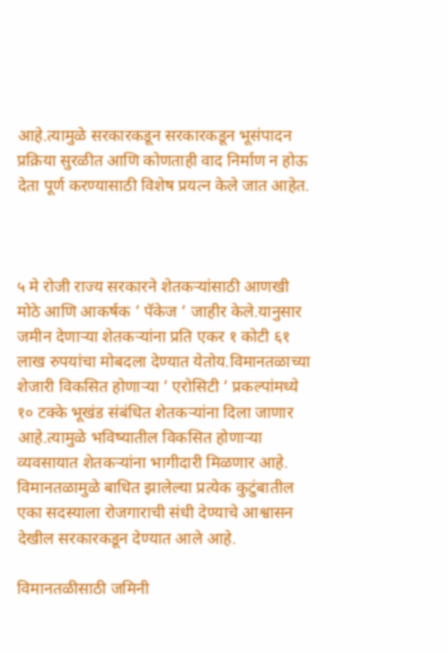आहे.त्यामुळे सरकारकडून सरकारकडून भूसंपादन प्रक्रिया सुरळीत आणि कोणताही वाद निर्माण न होऊ देता पूर्ण करण्यासाठी विशेष प्रयत्न केले जात आहेत.



५ मे रोजी राज्य सरकारने शेतकऱ्यांसाठी आणखी मोठे आणि आकर्षक ‘ पॅकेज ‘ जाहीर केले.यानुसार जमीन देणाऱ्या शेतकऱ्यांना प्रति एकर १ कोटी ६१ लाख रुपयांचा मोबदला देण्यात येतोय.विमानतळाच्या शेजारी विकसित होणाऱ्या ‘ एरोसिटी ‘ प्रकल्पांमध्ये १० टक्के भूखंड संबंधित शेतकऱ्यांना दिला जाणार आहे.त्यामुळे भविष्यातील विकसित होणाऱ्या व्यवसायात शेतकऱ्यांना भागीदारी मिळणार आहे. विमानतळामुळे बाधित झालेल्या प्रत्येक कुटुंबातील एका सदस्याला रोजगाराची संधी देण्याचे आश्वासन देखील सरकारकडून देण्यात आले आहे.

विमानतळीसाठी जमिनी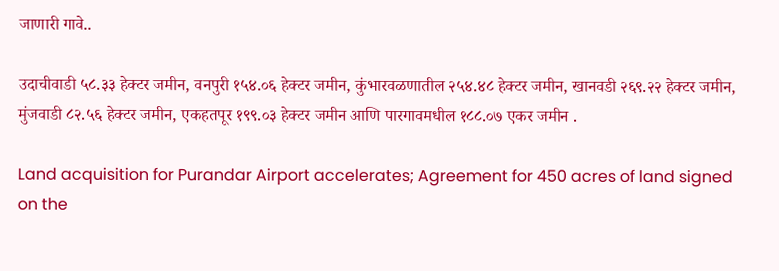जाणारी गावे..

उदाचीवाडी ५८.३३ हेक्टर जमीन, वनपुरी १५४.०६ हेक्टर जमीन, कुंभारवळणातील २५४.४८ हेक्टर जमीन, खानवडी २६९.२२ हेक्टर जमीन, मुंजवाडी ८२.५६ हेक्टर जमीन, एकहतपूर १९९.०३ हेक्टर जमीन आणि पारगावमधील १८८.०७ एकर जमीन .

Land acquisition for Purandar Airport accelerates; Agreement for 450 acres of land signed on the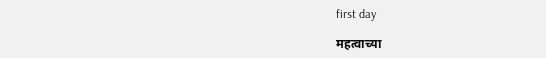first day

महत्वाच्या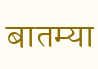बातम्या